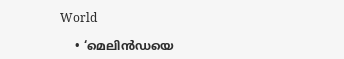World

    • ‘മെലിൻഡയെ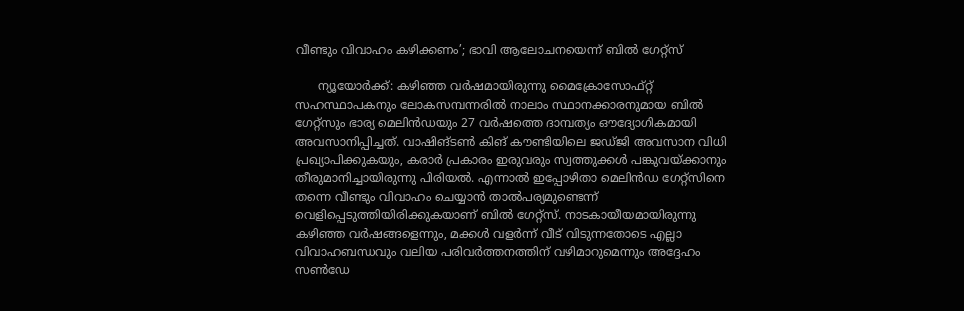വീണ്ടും വിവാഹം കഴിക്കണം’; ഭാവി ആലോചനയെന്ന് ബിൽ ഗേറ്റ്സ്

      ന്യൂയോർക്ക്: കഴിഞ്ഞ വർഷമായിരുന്നു മൈക്രോസോഫ്റ്റ് സഹസ്ഥാപകനും ലോകസമ്പന്നരിൽ നാലാം സ്ഥാനക്കാരനുമായ ബിൽ ഗേറ്റ്സും ഭാര്യ മെലിൻഡയും 27 വർഷത്തെ ദാമ്പത്യം ഔദ്യോഗികമായി അവസാനിപ്പിച്ചത്. വാഷിങ്ടൺ കിങ് കൗണ്ടിയിലെ ജഡ്ജി അവസാന വിധി പ്രഖ്യാപിക്കുകയും, കരാർ പ്രകാരം ഇരുവരും സ്വത്തുക്കൾ പങ്കുവയ്ക്കാനും തീരുമാനിച്ചായിരുന്നു പിരിയൽ. എന്നാൽ ഇപ്പോഴിതാ മെലിൻഡ ഗേറ്റ്‌സിനെ തന്നെ വീണ്ടും വിവാഹം ചെയ്യാൻ താൽപര്യമുണ്ടെന്ന് വെളിപ്പെടുത്തിയിരിക്കുകയാണ് ബിൽ ഗേറ്റ്സ്. നാടകായീയമായിരുന്നു കഴിഞ്ഞ വർഷങ്ങളെന്നും, മക്കൾ വളർന്ന് വീട് വിടുന്നതോടെ എല്ലാ വിവാഹബന്ധവും വലിയ പരിവർത്തനത്തിന് വഴിമാറുമെന്നും അദ്ദേഹം സൺഡേ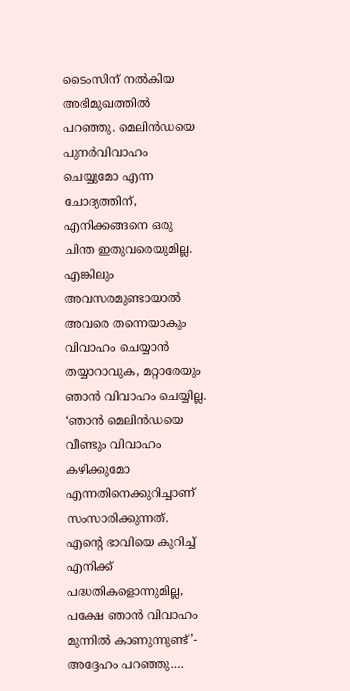ടൈംസിന് നൽകിയ അഭിമുഖത്തിൽ പറഞ്ഞു. മെലിൻഡയെ പുനർവിവാഹം ചെയ്യുമോ എന്ന ചോദ്യത്തിന്, എനിക്കങ്ങനെ ഒരു ചിന്ത ഇതുവരെയുമില്ല. എങ്കിലും അവസരമുണ്ടായാൽ അവരെ തന്നെയാകും വിവാഹം ചെയ്യാൻ തയ്യാറാവുക, മറ്റാരേയും ഞാൻ വിവാഹം ചെയ്യില്ല. ‘ഞാൻ മെലിൻഡയെ വീണ്ടും വിവാഹം കഴിക്കുമോ എന്നതിനെക്കുറിച്ചാണ് സംസാരിക്കുന്നത്. എന്റെ ഭാവിയെ കുറിച്ച് എനിക്ക് പദ്ധതികളൊന്നുമില്ല, പക്ഷേ ഞാൻ വിവാഹം മുന്നിൽ കാണുന്നുണ്ട്’- അദ്ദേഹം പറഞ്ഞു.…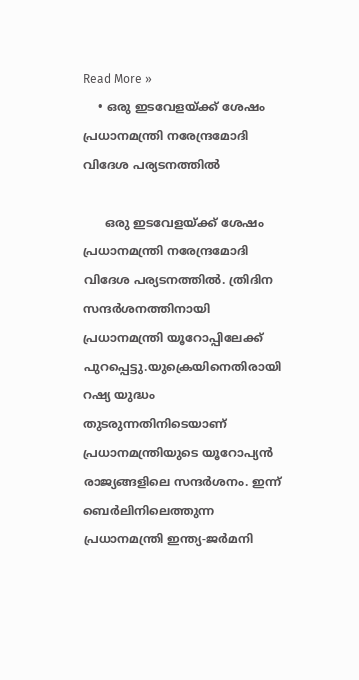Read More »
    • ഒരു ഇടവേളയ്ക്ക് ശേഷം പ്രധാനമന്ത്രി നരേന്ദ്രമോദി വിദേശ പര്യടനത്തില്‍

      ഒരു ഇടവേളയ്ക്ക് ശേഷം പ്രധാനമന്ത്രി നരേന്ദ്രമോദി വിദേശ പര്യടനത്തില്‍. ത്രിദിന സന്ദര്‍ശനത്തിനായി പ്രധാനമന്ത്രി യൂറോപ്പിലേക്ക് പുറപ്പെട്ടു.യുക്രെയിനെതിരായി റഷ്യ യുദ്ധം തുടരുന്നതിനിടെയാണ് പ്രധാനമന്ത്രിയുടെ യൂറോപ്യന്‍ രാജ്യങ്ങളിലെ സന്ദര്‍ശനം. ഇന്ന് ബെര്‍ലിനിലെത്തുന്ന പ്രധാനമന്ത്രി ഇന്ത്യ-ജര്‍മനി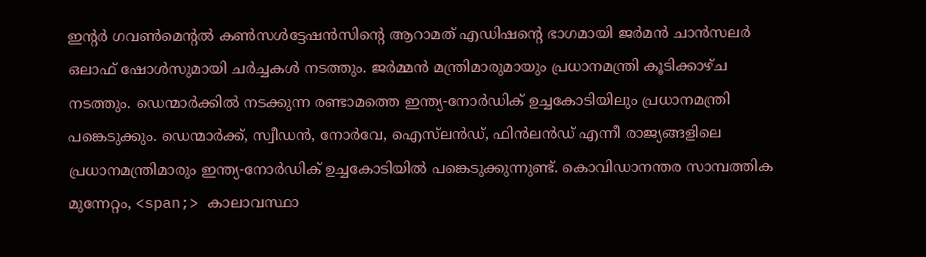ഇന്റര്‍ ഗവണ്‍മെന്റല്‍ കണ്‍സള്‍ട്ടേഷന്‍സിന്റെ ആറാമത് എഡിഷന്റെ ഭാഗമായി ജര്‍മന്‍ ചാന്‍സലര്‍ ഒലാഫ് ഷോള്‍സുമായി ചര്‍ച്ചകള്‍ നടത്തും. ജര്‍മ്മന്‍ മന്ത്രിമാരുമായും പ്രധാനമന്ത്രി കൂടിക്കാഴ്ച നടത്തും. ഡെന്മാര്‍ക്കില്‍ നടക്കുന്ന രണ്ടാമത്തെ ഇന്ത്യ-നോര്‍ഡിക് ഉച്ചകോടിയിലും പ്രധാനമന്ത്രി പങ്കെടുക്കും. ഡെന്മാര്‍ക്ക്, സ്വീഡന്‍, നോര്‍വേ, ഐസ്‌ലന്‍ഡ്, ഫിന്‍ലന്‍ഡ് എന്നീ രാജ്യങ്ങളിലെ പ്രധാനമന്ത്രിമാരും ഇന്ത്യ-നോര്‍ഡിക് ഉച്ചകോടിയില്‍ പങ്കെടുക്കുന്നുണ്ട്. കൊവിഡാനന്തര സാമ്പത്തിക മുന്നേറ്റം, <span;> കാലാവസ്ഥാ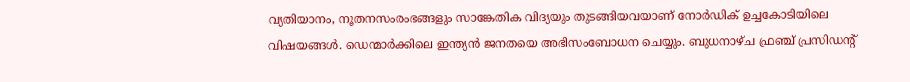വ്യതിയാനം, നൂതനസംരംഭങ്ങളും സാങ്കേതിക വിദ്യയും തുടങ്ങിയവയാണ് നോര്‍ഡിക് ഉച്ചകോടിയിലെ വിഷയങ്ങള്‍. ഡെന്മാര്‍ക്കിലെ ഇന്ത്യന്‍ ജനതയെ അഭിസംബോധന ചെയ്യും. ബുധനാഴ്ച ഫ്രഞ്ച് പ്രസിഡന്റ്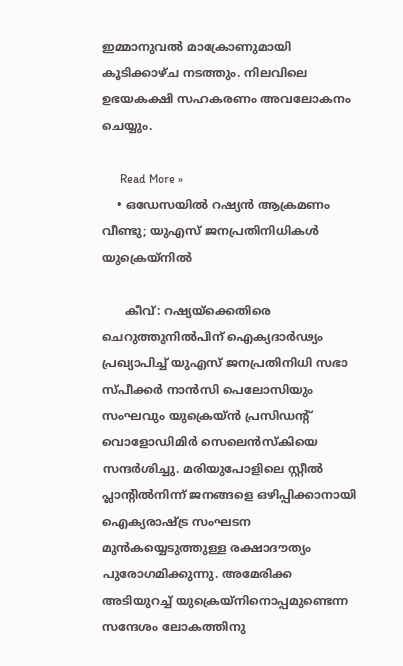ഇമ്മാനുവല്‍ മാക്രോണുമായി കൂടിക്കാഴ്ച നടത്തും. നിലവിലെ ഉഭയകക്ഷി സഹകരണം അവലോകനം ചെയ്യും.

      Read More »
    • ഒഡേസയിൽ റഷ്യൻ ആക്രമണം വീണ്ടു; യുഎസ് ജനപ്രതിനിധികൾ യുക്രെയ്നിൽ

      കീവ്: റഷ്യയ്ക്കെതിരെ ചെറുത്തുനിൽപിന് ഐക്യദാർഢ്യം പ്രഖ്യാപിച്ച് യുഎസ് ജനപ്രതിനിധി സഭാ സ്പീക്കർ നാൻസി പെലോസിയും സംഘവും യുക്രെയ്ൻ പ്രസിഡന്റ് വൊളോഡിമിർ സെലെൻസ്കിയെ സന്ദർശിച്ചു. മരിയുപോളിലെ സ്റ്റീൽ പ്ലാന്റിൽനിന്ന് ജനങ്ങളെ ഒഴിപ്പിക്കാനായി ഐക്യരാഷ്ട്ര സംഘടന മുൻകയ്യെടുത്തുള്ള രക്ഷാദൗത്യം പുരോഗമിക്കുന്നു. അമേരിക്ക അടിയുറച്ച് യുക്രെയ്നിനൊപ്പമുണ്ടെന്ന സന്ദേശം ലോകത്തിനു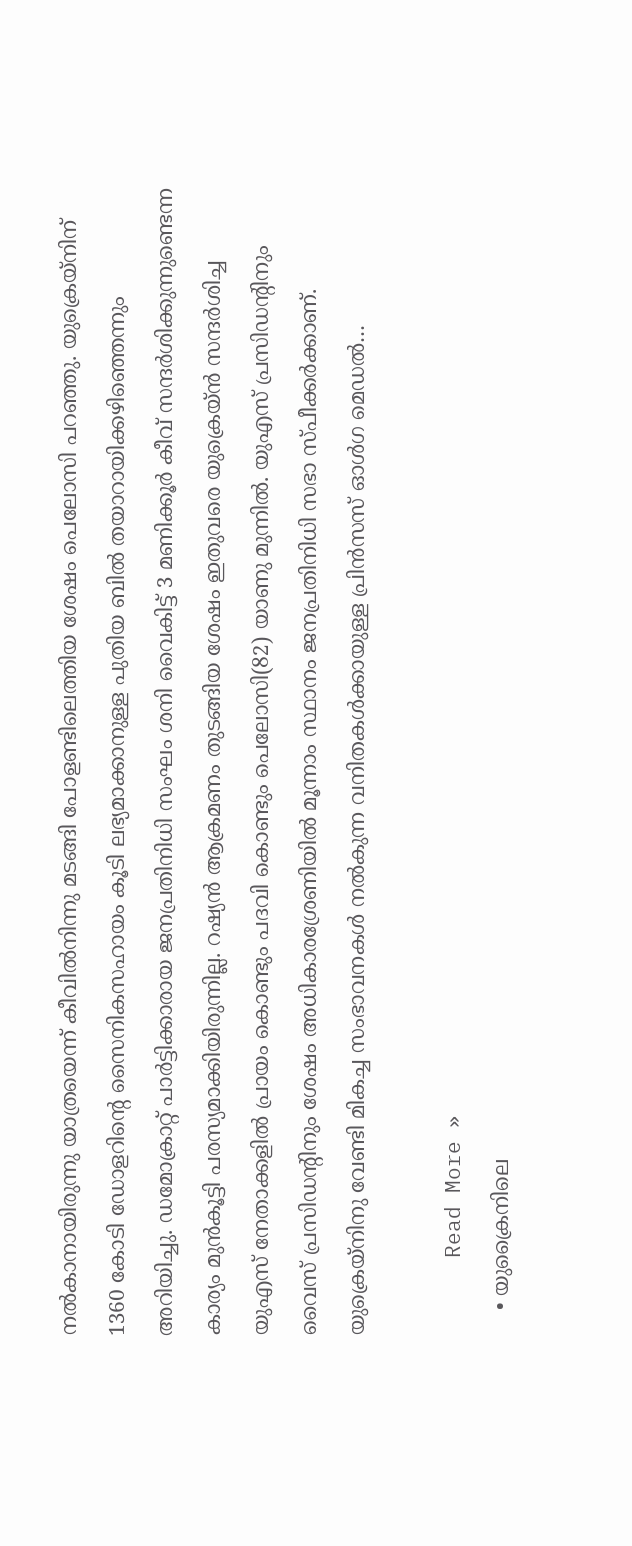നൽകാനായിരുന്നു യാത്രയെന്ന് കീവിൽനിന്നു മടങ്ങി പോളണ്ടിലെത്തിയ ശേഷം പെലോസി പറഞ്ഞു. യുക്രെയ്നിന് 1360 കോടി ഡോളറിന്റെ സൈനികസഹായം കൂടി ലഭ്യമാക്കാനുള്ള പുതിയ ബിൽ തയാറായിക്കഴിഞ്ഞെന്നും  അറിയിച്ചു. ഡമോക്രാറ്റ് പാർട്ടിക്കാരായ ജനപ്രതിനിധി സംഘം ശനി വൈകിട്ട് 3 മണിക്കൂർ കീവ് സന്ദർശിക്കുന്നുണ്ടെന്ന കാര്യം മുൻകൂട്ടി പരസ്യമാക്കിയിരുന്നില്ല. റഷ്യൻ ആക്രമണം തുടങ്ങിയ ശേഷം ഇതുവരെ യുക്രെയ്ൻ സന്ദർശിച്ച യുഎസ് നേതാക്കളിൽ പ്രായം കൊണ്ടും പദവി കൊണ്ടും പെലോസി(82) യാണു മുന്നിൽ. യുഎസ് പ്രസിഡന്റിനും വൈസ് പ്രസിഡന്റിനും ശേഷം അധികാരശ്രേണിയിൽ മൂന്നാം സ്ഥാനം ജനപ്രതിനിധി സഭാ സ്പീക്കർക്കാണ്. യുക്രെയ്നിനു വേണ്ടി മികച്ച സംഭാവനകൾ നൽകുന്ന വനിതകൾക്കായുള്ള പ്രിൻസസ് ഓൾഗ മെ‍ഡൽ…

      Read More »
    • യുക്രൈനിലെ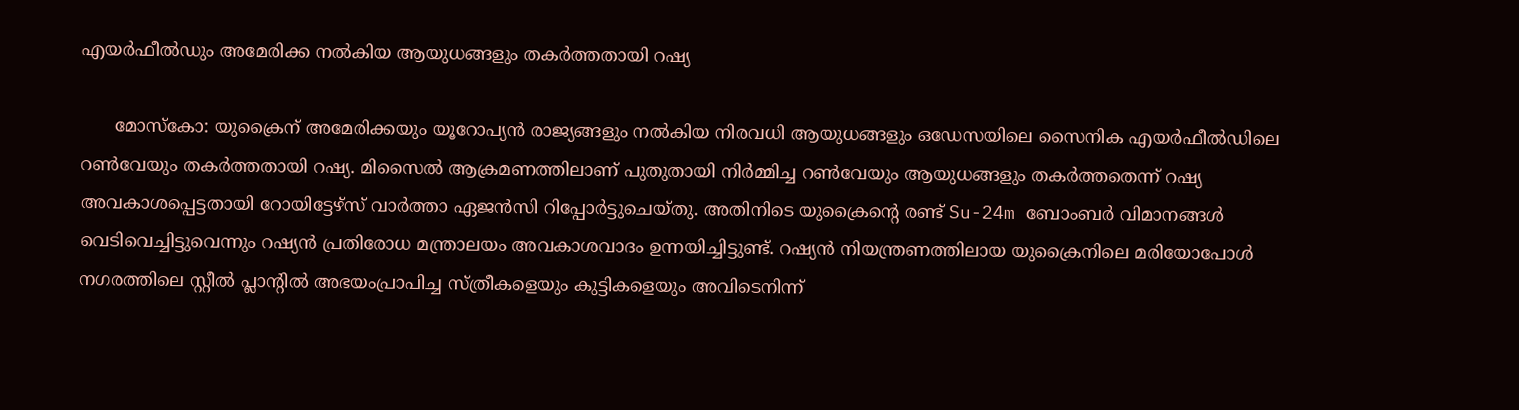എയര്‍ഫീല്‍ഡും അമേരിക്ക നല്‍കിയ ആയുധങ്ങളും തകര്‍ത്തതായി റഷ്യ

      മോസ്‌കോ: യുക്രൈന് അമേരിക്കയും യൂറോപ്യന്‍ രാജ്യങ്ങളും നല്‍കിയ നിരവധി ആയുധങ്ങളും ഒഡേസയിലെ സൈനിക എയര്‍ഫീല്‍ഡിലെ റണ്‍വേയും തകര്‍ത്തതായി റഷ്യ. മിസൈല്‍ ആക്രമണത്തിലാണ് പുതുതായി നിര്‍മ്മിച്ച റണ്‍വേയും ആയുധങ്ങളും തകര്‍ത്തതെന്ന് റഷ്യ അവകാശപ്പെട്ടതായി റോയിട്ടേഴ്‌സ് വാര്‍ത്താ ഏജന്‍സി റിപ്പോര്‍ട്ടുചെയ്തു. അതിനിടെ യുക്രൈന്റെ രണ്ട് Su-24m ബോംബര്‍ വിമാനങ്ങള്‍ വെടിവെച്ചിട്ടുവെന്നും റഷ്യന്‍ പ്രതിരോധ മന്ത്രാലയം അവകാശവാദം ഉന്നയിച്ചിട്ടുണ്ട്. റഷ്യന്‍ നിയന്ത്രണത്തിലായ യുക്രൈനിലെ മരിയോപോള്‍ നഗരത്തിലെ സ്റ്റീല്‍ പ്ലാന്റില്‍ അഭയംപ്രാപിച്ച സ്ത്രീകളെയും കുട്ടികളെയും അവിടെനിന്ന്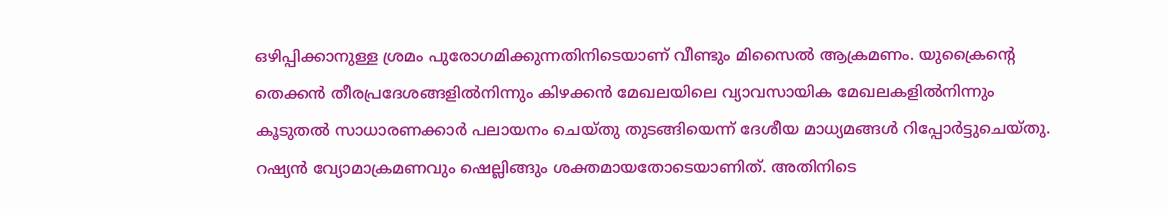ഒഴിപ്പിക്കാനുള്ള ശ്രമം പുരോഗമിക്കുന്നതിനിടെയാണ് വീണ്ടും മിസൈല്‍ ആക്രമണം. യുക്രൈന്റെ തെക്കന്‍ തീരപ്രദേശങ്ങളില്‍നിന്നും കിഴക്കന്‍ മേഖലയിലെ വ്യാവസായിക മേഖലകളില്‍നിന്നും കൂടുതല്‍ സാധാരണക്കാര്‍ പലായനം ചെയ്തു തുടങ്ങിയെന്ന് ദേശീയ മാധ്യമങ്ങള്‍ റിപ്പോര്‍ട്ടുചെയ്തു. റഷ്യന്‍ വ്യോമാക്രമണവും ഷെല്ലിങ്ങും ശക്തമായതോടെയാണിത്. അതിനിടെ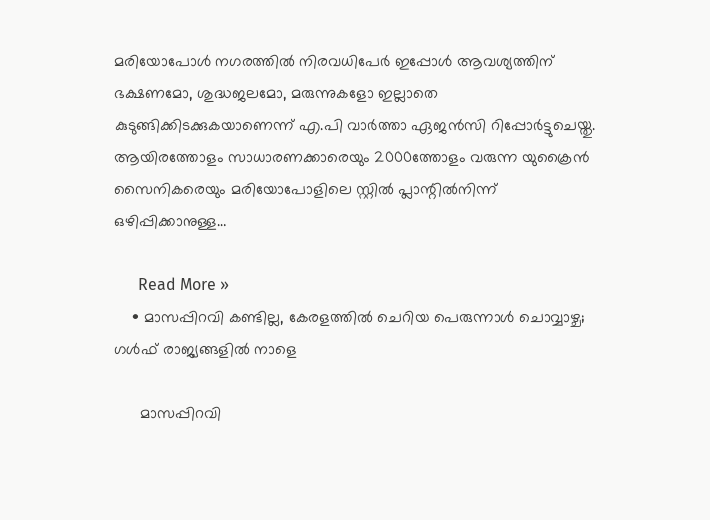മരിയോപോള്‍ നഗരത്തില്‍ നിരവധിപേര്‍ ഇപ്പോള്‍ ആവശ്യത്തിന് ഭക്ഷണമോ, ശുദ്ധജലമോ, മരുന്നുകളോ ഇല്ലാതെ കുടുങ്ങിക്കിടക്കുകയാണെന്ന് എ.പി വാര്‍ത്താ ഏജന്‍സി റിപ്പോര്‍ട്ടുചെയ്തു. ആയിരത്തോളം സാധാരണക്കാരെയും 2000ത്തോളം വരുന്ന യുക്രൈന്‍ സൈനികരെയും മരിയോപോളിലെ സ്റ്റില്‍ പ്ലാന്റില്‍നിന്ന് ഒഴിപ്പിക്കാനുള്ള…

      Read More »
    • മാസപ്പിറവി കണ്ടില്ല, കേരളത്തില്‍ ചെറിയ പെരുന്നാൾ ചൊവ്വാഴ്ച; ഗള്‍ഫ് രാജ്യങ്ങളിൽ നാളെ

      മാസപ്പിറവി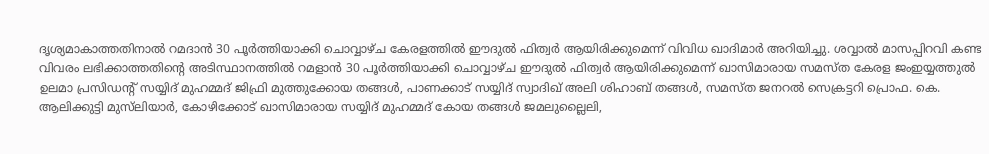ദൃശ്യമാകാത്തതിനാല്‍ റമദാന്‍ 30 പൂര്‍ത്തിയാക്കി ചൊവ്വാഴ്ച കേരളത്തില്‍ ഈദുല്‍ ഫിത്വര്‍ ആയിരിക്കുമെന്ന് വിവിധ ഖാദിമാര്‍ അറിയിച്ചു. ശവ്വാല്‍ മാസപ്പിറവി കണ്ട വിവരം ലഭിക്കാത്തതിന്റെ അടിസ്ഥാനത്തില്‍ റമളാന്‍ 30 പൂര്‍ത്തിയാക്കി ചൊവ്വാഴ്ച ഈദുല്‍ ഫിത്വര്‍ ആയിരിക്കുമെന്ന് ഖാസിമാരായ സമസ്ത കേരള ജംഇയ്യത്തുല്‍ ഉലമാ പ്രസിഡന്റ് സയ്യിദ് മുഹമ്മദ് ജിഫ്രി മുത്തുക്കോയ തങ്ങള്‍, പാണക്കാട് സയ്യിദ് സ്വാദിഖ് അലി ശിഹാബ് തങ്ങള്‍, സമസ്ത ജനറല്‍ സെക്രട്ടറി പ്രൊഫ. കെ. ആലിക്കുട്ടി മുസ്‌ലിയാര്‍, കോഴിക്കോട് ഖാസിമാരായ സയ്യിദ് മുഹമ്മദ് കോയ തങ്ങള്‍ ജമലുല്ലൈലി,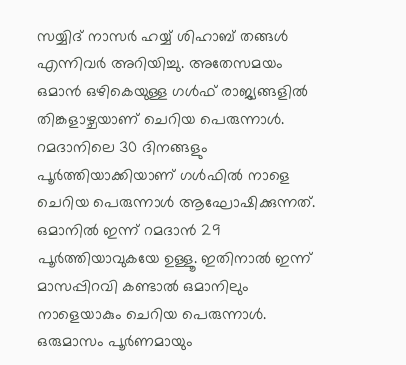സയ്യിദ് നാസര്‍ ഹയ്യ് ശിഹാബ് തങ്ങള്‍ എന്നിവര്‍ അറിയിച്ചു. അതേസമയം ഒമാൻ ഒഴികെയുള്ള ഗൾഫ് രാജ്യങ്ങളിൽ തിങ്കളാഴ്ചയാണ് ചെറിയ പെരുന്നാൾ. റമദാനിലെ 30 ദിനങ്ങളും പൂർത്തിയാക്കിയാണ് ഗൾഫിൽ നാളെ ചെറിയ പെരുന്നാൾ ആഘോഷിക്കുന്നത്.  ഒമാനിൽ ഇന്ന് റമദാൻ 29 പൂർത്തിയാവുകയേ ഉള്ളൂ. ഇതിനാൽ ഇന്ന് മാസപ്പിറവി കണ്ടാൽ ഒമാനിലും നാളെയാകും ചെറിയ പെരുന്നാൾ. ഒരുമാസം പൂര്‍ണമായും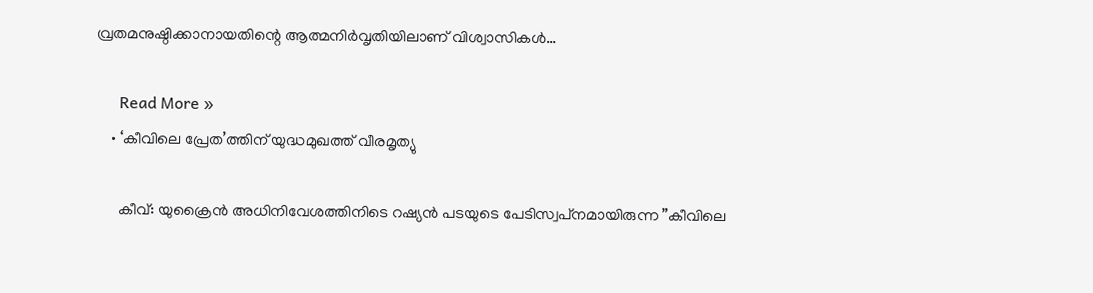വ്രതമനുഷ്ഠിക്കാനായതിന്റെ ആത്മനിര്‍വൃതിയിലാണ് വിശ്വാസികള്‍…

      Read More »
    • ‘കീവിലെ പ്രേത’ത്തിന് യുദ്ധമുഖത്ത് വീരമൃത്യു

      കീവ്: യുക്രൈന്‍ അധിനിവേശത്തിനിടെ റഷ്യന്‍ പടയുടെ പേടിസ്വപ്‌നമായിരുന്ന ”കീവിലെ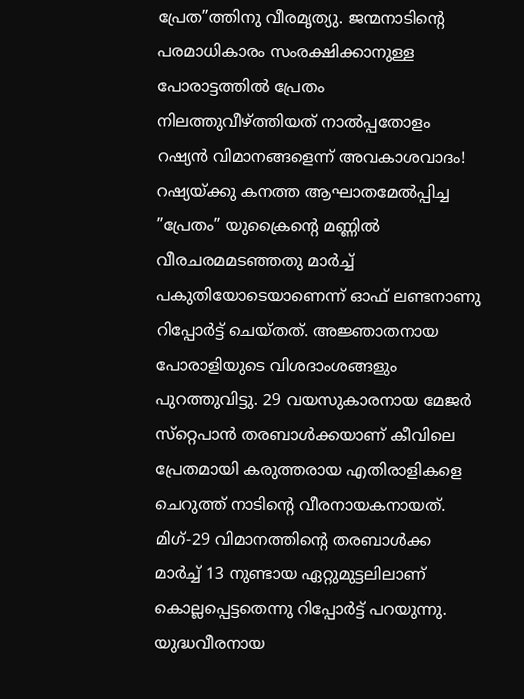പ്രേത”ത്തിനു വീരമൃത്യു. ജന്മനാടിന്റെ പരമാധികാരം സംരക്ഷിക്കാനുള്ള പോരാട്ടത്തില്‍ പ്രേതം നിലത്തുവീഴ്ത്തിയത് നാല്‍പ്പതോളം റഷ്യന്‍ വിമാനങ്ങളെന്ന് അവകാശവാദം! റഷ്യയ്ക്കു കനത്ത ആഘാതമേല്‍പ്പിച്ച ”പ്രേതം” യുക്രൈന്റെ മണ്ണില്‍ വീരചരമമടഞ്ഞതു മാര്‍ച്ച് പകുതിയോടെയാണെന്ന് ഓഫ് ലണ്ടനാണു റിപ്പോര്‍ട്ട് ചെയ്തത്. അജ്ഞാതനായ പോരാളിയുടെ വിശദാംശങ്ങളും പുറത്തുവിട്ടു. 29 വയസുകാരനായ മേജര്‍ സ്‌റ്റെപാന്‍ തരബാള്‍ക്കയാണ് കീവിലെ പ്രേതമായി കരുത്തരായ എതിരാളികളെ ചെറുത്ത് നാടിന്റെ വീരനായകനായത്. മിഗ്-29 വിമാനത്തിന്റെ തരബാള്‍ക്ക മാര്‍ച്ച് 13 നുണ്ടായ ഏറ്റുമുട്ടലിലാണ് കൊല്ലപ്പെട്ടതെന്നു റിപ്പോര്‍ട്ട് പറയുന്നു. യുദ്ധവീരനായ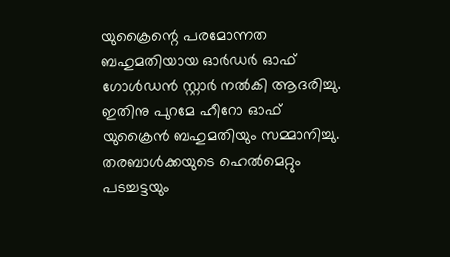യുക്രൈന്റെ പരമോന്നത ബഹുമതിയായ ഓര്‍ഡര്‍ ഓഫ് ഗോള്‍ഡന്‍ സ്റ്റാര്‍ നല്‍കി ആദരിച്ചു. ഇതിനു പുറമേ ഹീറോ ഓഫ് യുക്രൈന്‍ ബഹുമതിയും സമ്മാനിച്ചു. തരബാള്‍ക്കയുടെ ഹെല്‍മെറ്റും പടച്ചട്ടയും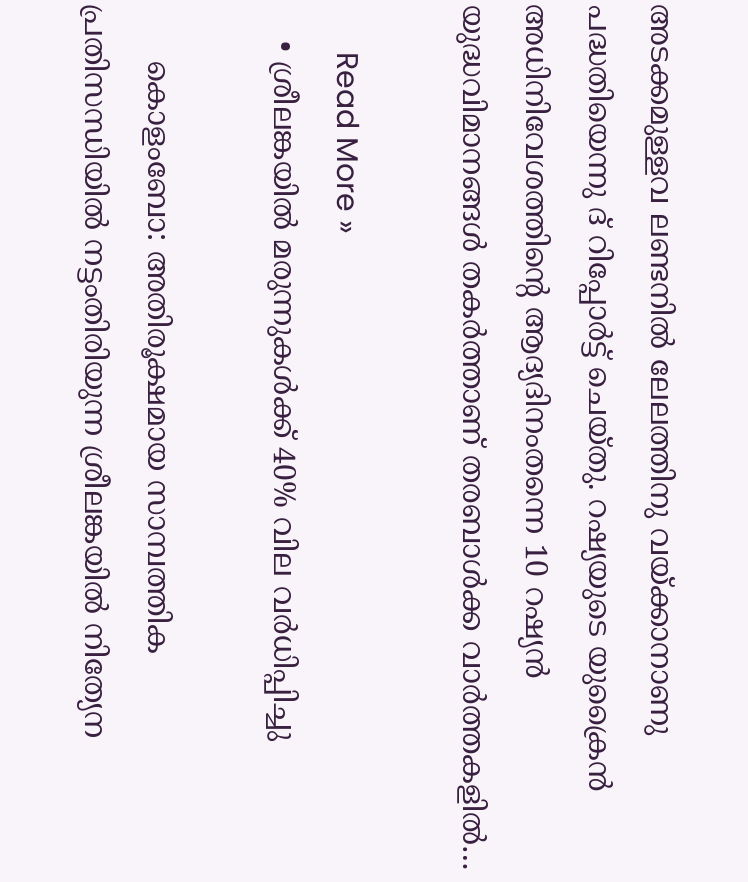അടക്കമുള്ളവ ലണ്ടനില്‍ ലേലത്തിനു വയ്ക്കാനാണു പദ്ധതിയെന്നു ദ് റിപ്പോര്‍ട്ട് ചെയ്തു. റഷ്യയുടെ യുക്രൈന്‍ അധിനിവേശത്തിന്റെ ആദ്യദിനംതന്നെ 10 റഷ്യന്‍ യുദ്ധവിമാനങ്ങള്‍ തകര്‍ത്താണ് തരബാള്‍ക്ക വാര്‍ത്തകളില്‍…

      Read More »
    • ശ്രീലങ്കയില്‍ മരുന്നുകള്‍ക്ക് 40% വില വര്‍ധിപ്പിച്ചു

      കൊളംബോ: അതിരൂക്ഷമായ സാമ്പത്തിക പ്രതിസന്ധിയില്‍ നട്ടംതിരിയുന്ന ശ്രീലങ്കയില്‍ നിത്യേന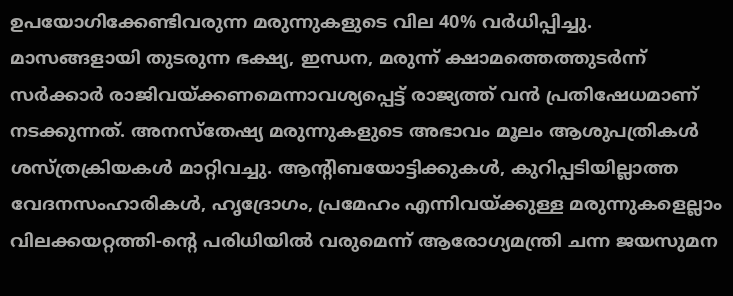ഉപയോഗിക്കേണ്ടിവരുന്ന മരുന്നുകളുടെ വില 40% വര്‍ധിപ്പിച്ചു. മാസങ്ങളായി തുടരുന്ന ഭക്ഷ്യ, ഇന്ധന, മരുന്ന് ക്ഷാമത്തെത്തുടര്‍ന്ന് സര്‍ക്കാര്‍ രാജിവയ്ക്കണമെന്നാവശ്യപ്പെട്ട് രാജ്യത്ത് വന്‍ പ്രതിഷേധമാണ് നടക്കുന്നത്. അനസ്‌തേഷ്യ മരുന്നുകളുടെ അഭാവം മൂലം ആശുപത്രികള്‍ ശസ്ത്രക്രിയകള്‍ മാറ്റിവച്ചു. ആന്റിബയോട്ടിക്കുകള്‍, കുറിപ്പടിയില്ലാത്ത വേദനസംഹാരികള്‍, ഹൃദ്രോഗം, പ്രമേഹം എന്നിവയ്ക്കുള്ള മരുന്നുകളെല്ലാം വിലക്കയറ്റത്തി-ന്റെ പരിധിയില്‍ വരുമെന്ന് ആരോഗ്യമന്ത്രി ചന്ന ജയസുമന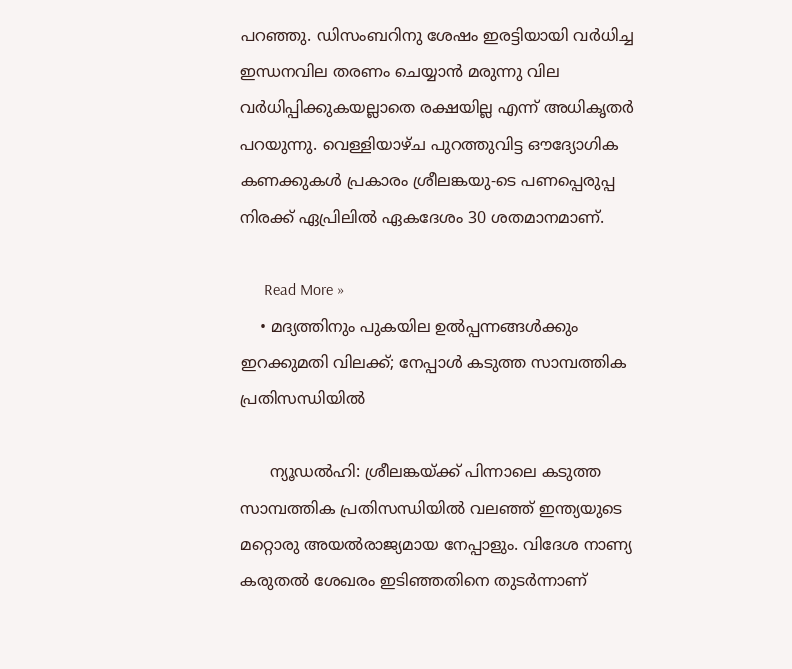പറഞ്ഞു. ഡിസംബറിനു ശേഷം ഇരട്ടിയായി വര്‍ധിച്ച ഇന്ധനവില തരണം ചെയ്യാന്‍ മരുന്നു വില വര്‍ധിപ്പിക്കുകയല്ലാതെ രക്ഷയില്ല എന്ന് അധികൃതര്‍ പറയുന്നു. വെള്ളിയാഴ്ച പുറത്തുവിട്ട ഔദ്യോഗിക കണക്കുകള്‍ പ്രകാരം ശ്രീലങ്കയു-ടെ പണപ്പെരുപ്പ നിരക്ക് ഏപ്രിലില്‍ ഏകദേശം 30 ശതമാനമാണ്.

      Read More »
    • മദ്യത്തിനും പുകയില ഉല്‍പ്പന്നങ്ങള്‍ക്കും ഇറക്കുമതി വിലക്ക്; നേപ്പാള്‍ കടുത്ത സാമ്പത്തിക പ്രതിസന്ധിയില്‍

      ന്യൂഡല്‍ഹി: ശ്രീലങ്കയ്ക്ക് പിന്നാലെ കടുത്ത സാമ്പത്തിക പ്രതിസന്ധിയില്‍ വലഞ്ഞ് ഇന്ത്യയുടെ മറ്റൊരു അയല്‍രാജ്യമായ നേപ്പാളും. വിദേശ നാണ്യ കരുതല്‍ ശേഖരം ഇടിഞ്ഞതിനെ തുടര്‍ന്നാണ്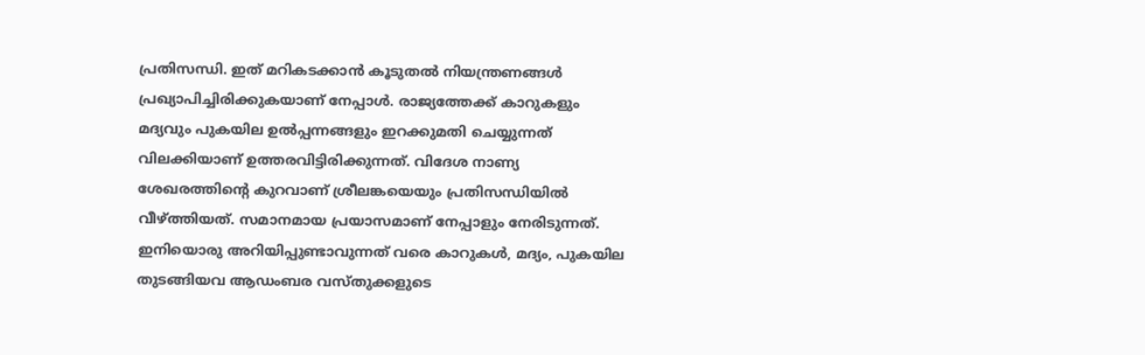പ്രതിസന്ധി. ഇത് മറികടക്കാന്‍ കൂടുതല്‍ നിയന്ത്രണങ്ങള്‍ പ്രഖ്യാപിച്ചിരിക്കുകയാണ് നേപ്പാള്‍. രാജ്യത്തേക്ക് കാറുകളും മദ്യവും പുകയില ഉല്‍പ്പന്നങ്ങളും ഇറക്കുമതി ചെയ്യുന്നത് വിലക്കിയാണ് ഉത്തരവിട്ടിരിക്കുന്നത്. വിദേശ നാണ്യ ശേഖരത്തിന്റെ കുറവാണ് ശ്രീലങ്കയെയും പ്രതിസന്ധിയില്‍ വീഴ്ത്തിയത്. സമാനമായ പ്രയാസമാണ് നേപ്പാളും നേരിടുന്നത്. ഇനിയൊരു അറിയിപ്പുണ്ടാവുന്നത് വരെ കാറുകള്‍, മദ്യം, പുകയില തുടങ്ങിയവ ആഡംബര വസ്തുക്കളുടെ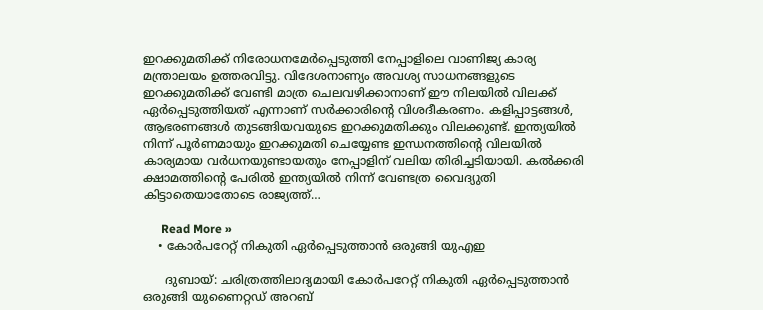ഇറക്കുമതിക്ക് നിരോധനമേര്‍പ്പെടുത്തി നേപ്പാളിലെ വാണിജ്യ കാര്യ മന്ത്രാലയം ഉത്തരവിട്ടു. വിദേശനാണ്യം അവശ്യ സാധനങ്ങളുടെ ഇറക്കുമതിക്ക് വേണ്ടി മാത്ര ചെലവഴിക്കാനാണ് ഈ നിലയില്‍ വിലക്ക് ഏര്‍പ്പെടുത്തിയത് എന്നാണ് സര്‍ക്കാരിന്റെ വിശദീകരണം. കളിപ്പാട്ടങ്ങള്‍, ആഭരണങ്ങള്‍ തുടങ്ങിയവയുടെ ഇറക്കുമതിക്കും വിലക്കുണ്ട്. ഇന്ത്യയില്‍ നിന്ന് പൂര്‍ണമായും ഇറക്കുമതി ചെയ്യേണ്ട ഇന്ധനത്തിന്റെ വിലയില്‍ കാര്യമായ വര്‍ധനയുണ്ടായതും നേപ്പാളിന് വലിയ തിരിച്ചടിയായി. കല്‍ക്കരി ക്ഷാമത്തിന്റെ പേരില്‍ ഇന്ത്യയില്‍ നിന്ന് വേണ്ടത്ര വൈദ്യുതി കിട്ടാതെയാതോടെ രാജ്യത്ത്…

      Read More »
    • കോര്‍പറേറ്റ് നികുതി ഏര്‍പ്പെടുത്താന്‍ ഒരുങ്ങി യുഎഇ

      ദുബായ്: ചരിത്രത്തിലാദ്യമായി കോര്‍പറേറ്റ് നികുതി ഏര്‍പ്പെടുത്താന്‍ ഒരുങ്ങി യുണൈറ്റഡ് അറബ്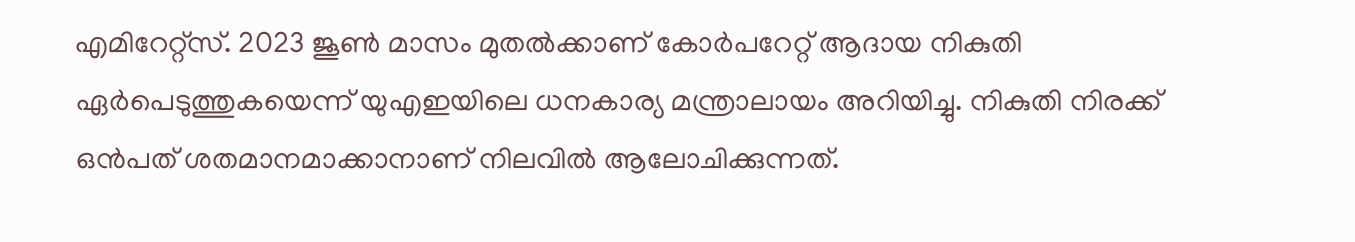എമിറേറ്റ്സ്. 2023 ജൂണ്‍ മാസം മുതല്‍ക്കാണ് കോര്‍പറേറ്റ് ആദായ നികുതി ഏര്‍പെടുത്തുകയെന്ന് യുഎഇയിലെ ധനകാര്യ മന്ത്രാലായം അറിയിച്ചു. നികുതി നിരക്ക് ഒന്‍പത് ശതമാനമാക്കാനാണ് നിലവില്‍ ആലോചിക്കുന്നത്.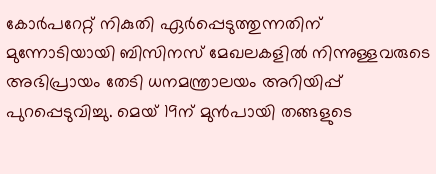കോര്‍പറേറ്റ് നികുതി ഏര്‍പ്പെടുത്തുന്നതിന് മുന്നോടിയായി ബിസിനസ് മേഖലകളില്‍ നിന്നുള്ളവരുടെ അഭിപ്രായം തേടി ധനമന്ത്രാലയം അറിയിപ്പ് പുറപ്പെടുവിച്ചു. മെയ് 19ന് മുന്‍പായി തങ്ങളുടെ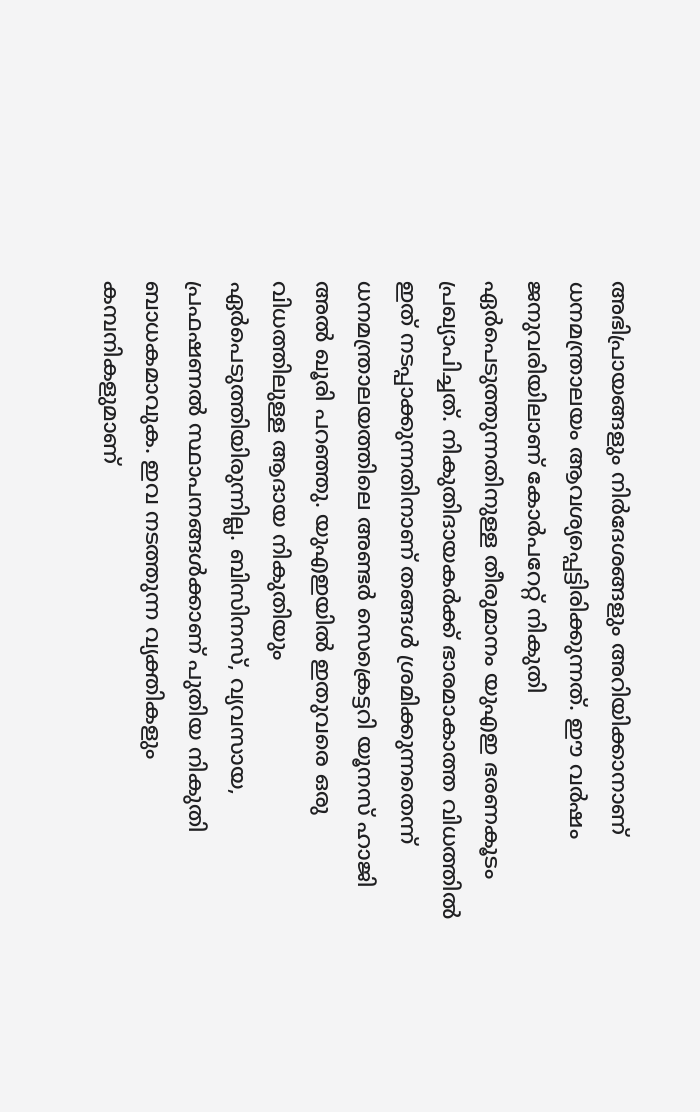അഭിപ്രായങ്ങളും നിര്‍ദേശങ്ങളും അറിയിക്കാനാണ് ധനമന്ത്രാലയം ആവശ്യപ്പെട്ടിരിക്കുന്നത്. ഈ വര്‍ഷം ജനുവരിയിലാണ് കോര്‍പറേറ്റ് നികുതി ഏര്‍പെടുത്തുന്നതിനുള്ള തീരുമാനം യുഎഇ ഭരണകൂടം പ്രഖ്യാപിച്ചത്. നികുതിദായകര്‍ക്ക് ഭാരമാകാത്ത വിധത്തില്‍ ഇത് നടപ്പാക്കുന്നതിനാണ് തങ്ങള്‍ ശ്രമിക്കുന്നതെന്ന് ധനമന്ത്രാലയത്തിലെ അണ്ടര്‍ സെക്രെട്ടറി യൂനസ് ഹാജി അല്‍ ഖൂരി പറഞ്ഞു. യുഎഇയില്‍ ഇതുവരെ ഒരു വിധത്തിലുള്ള ആദായ നികുതിയും ഏര്‍പെടുത്തിയിരുന്നില്ല. ബിസിനസ്, വ്യവസായ, പ്രഫഷണല്‍ സ്ഥാപനങ്ങള്‍ക്കാണ് പുതിയ നികുതി ബാധകമാവുക. ഇവ നടത്തുന്ന വ്യക്തികളും കമ്പനികളുമാണ്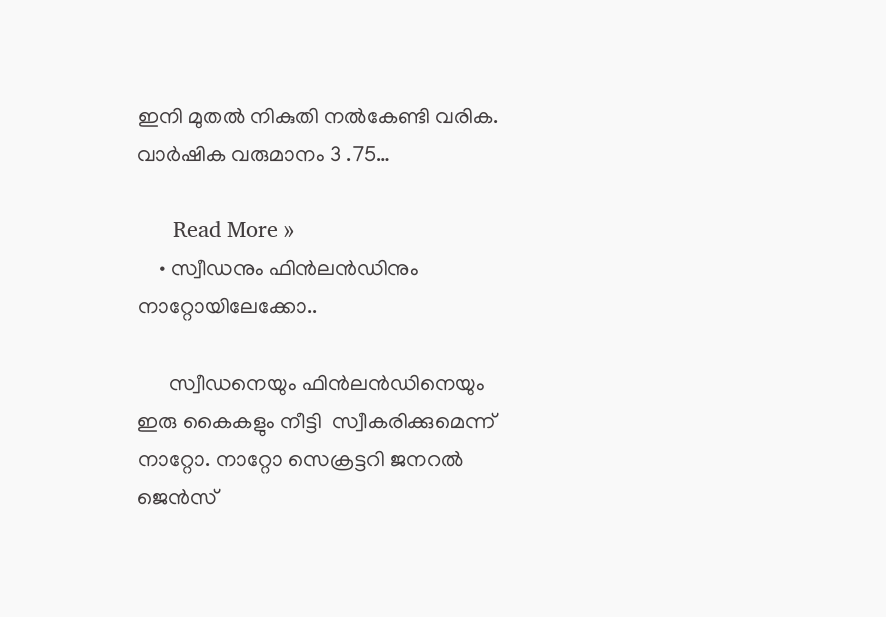ഇനി മുതല്‍ നികുതി നല്‍കേണ്ടി വരിക. വാര്‍ഷിക വരുമാനം 3 .75…

      Read More »
    • സ്വീഡനും ഫിൻലൻഡിനും നാറ്റോയിലേക്കോ..

      സ്വീഡനെയും ഫിൻലൻഡിനെയും ഇരു കൈകളും നീട്ടി  സ്വീകരിക്കുമെന്ന് നാറ്റോ. നാറ്റോ സെക്രട്ടറി ജനറൽ ജെൻസ്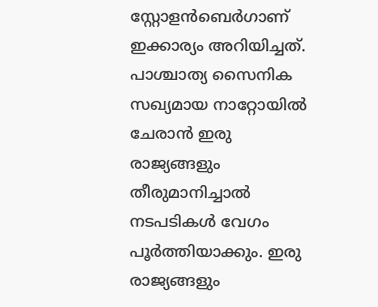സ്റ്റോളൻബെർഗാണ് ഇക്കാര്യം അറിയിച്ചത്. പാശ്ചാത്യ സൈനിക സഖ്യമായ നാറ്റോയിൽ ചേരാൻ ഇരു രാജ്യങ്ങളും തീരുമാനിച്ചാൽ നടപടികൾ വേഗം പൂർത്തിയാക്കും. ഇരു രാജ്യങ്ങളും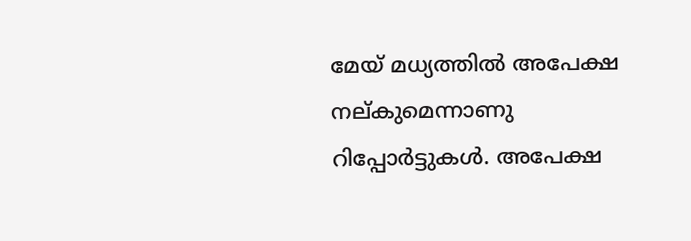മേയ് മധ്യത്തിൽ അപേക്ഷ നല്കുമെന്നാണു റിപ്പോർട്ടുകൾ. അപേക്ഷ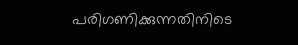പരിഗണിക്കുന്നതിനിടെ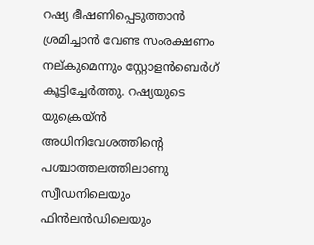റഷ്യ ഭീഷണിപ്പെടുത്താൻ ശ്രമിച്ചാൻ വേണ്ട സംരക്ഷണം നല്കുമെന്നും സ്റ്റോളൻബെർഗ് കൂട്ടിച്ചേർത്തു. റഷ്യയുടെ യുക്രെയ്ൻ അധിനിവേശത്തിന്‍റെ പശ്ചാത്തലത്തിലാണു സ്വീഡനിലെയും ഫിൻലൻഡിലെയും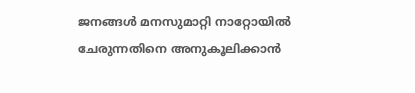ജനങ്ങൾ മനസുമാറ്റി നാറ്റോയിൽ ചേരുന്നതിനെ അനുകൂലിക്കാൻ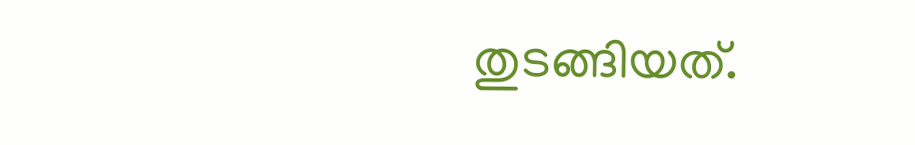തുടങ്ങിയത്.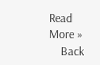Read More »
    Back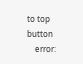to top button
    error: